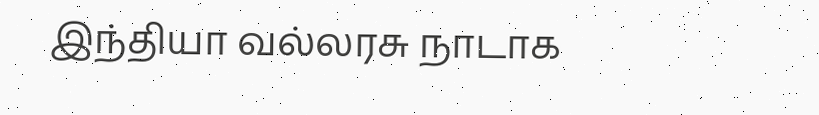இந்தியா வல்லரசு நாடாக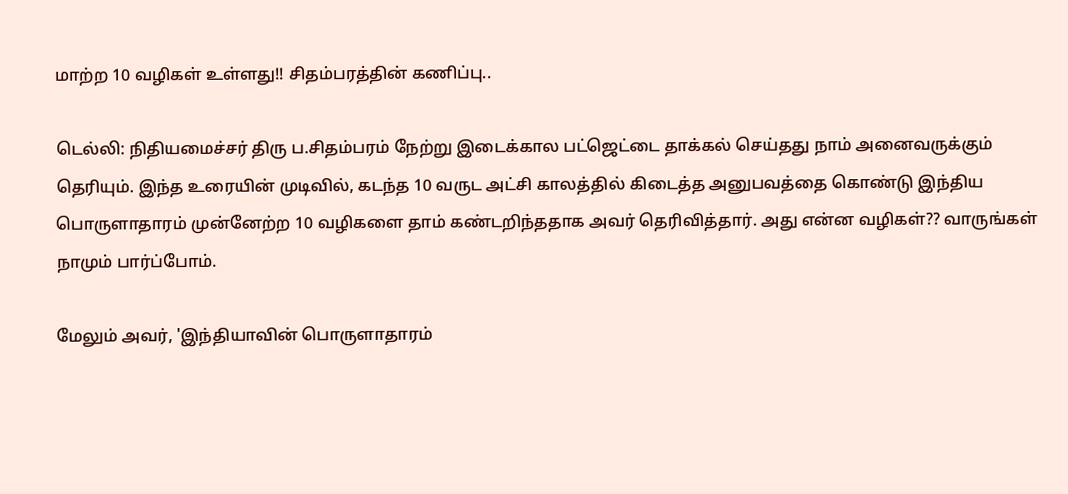மாற்ற 10 வழிகள் உள்ளது!! சிதம்பரத்தின் கணிப்பு..

டெல்லி: நிதியமைச்சர் திரு ப.சிதம்பரம் நேற்று இடைக்கால பட்ஜெட்டை தாக்கல் செய்தது நாம் அனைவருக்கும் தெரியும். இந்த உரையின் முடிவில், கடந்த 10 வருட அட்சி காலத்தில் கிடைத்த அனுபவத்தை கொண்டு இந்திய பொருளாதாரம் முன்னேற்ற 10 வழிகளை தாம் கண்டறிந்ததாக அவர் தெரிவித்தார். அது என்ன வழிகள்?? வாருங்கள் நாமும் பார்ப்போம்.

மேலும் அவர், 'இந்தியாவின் பொருளாதாரம்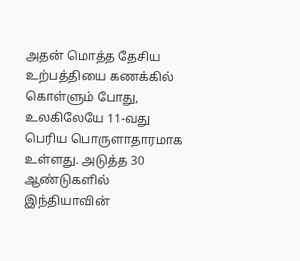அதன் மொத்த தேசிய உற்பத்தியை கணக்கில் கொள்ளும் போது, உலகிலேயே 11-வது பெரிய பொருளாதாரமாக உள்ளது. அடுத்த 30 ஆண்டுகளில் இந்தியாவின்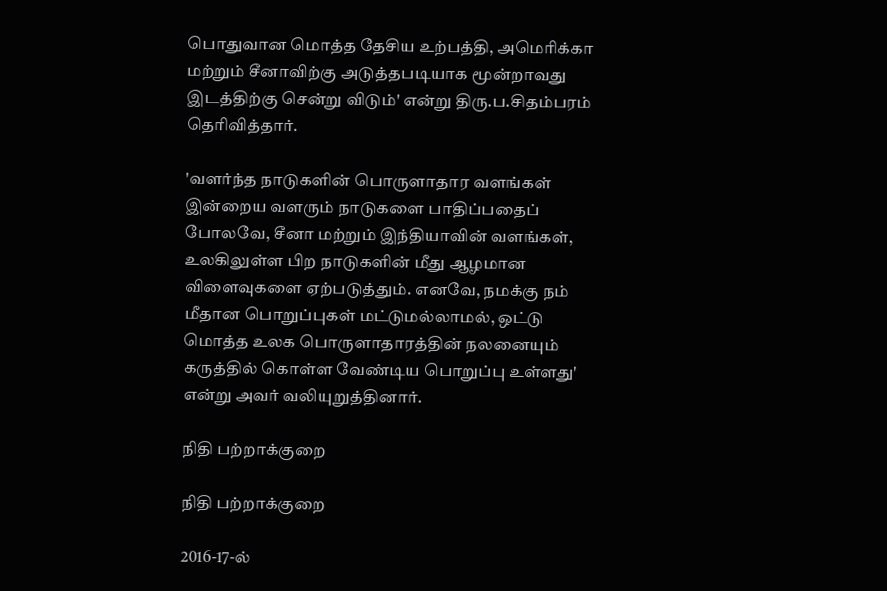பொதுவான மொத்த தேசிய உற்பத்தி, அமெரிக்கா மற்றும் சீனாவிற்கு அடுத்தபடியாக மூன்றாவது இடத்திற்கு சென்று விடும்' என்று திரு.ப.சிதம்பரம் தெரிவித்தார்.

'வளர்ந்த நாடுகளின் பொருளாதார வளங்கள் இன்றைய வளரும் நாடுகளை பாதிப்பதைப் போலவே, சீனா மற்றும் இந்தியாவின் வளங்கள், உலகிலுள்ள பிற நாடுகளின் மீது ஆழமான விளைவுகளை ஏற்படுத்தும். எனவே, நமக்கு நம் மீதான பொறுப்புகள் மட்டுமல்லாமல், ஒட்டு மொத்த உலக பொருளாதாரத்தின் நலனையும் கருத்தில் கொள்ள வேண்டிய பொறுப்பு உள்ளது' என்று அவர் வலியுறுத்தினார்.

நிதி பற்றாக்குறை

நிதி பற்றாக்குறை

2016-17-ல்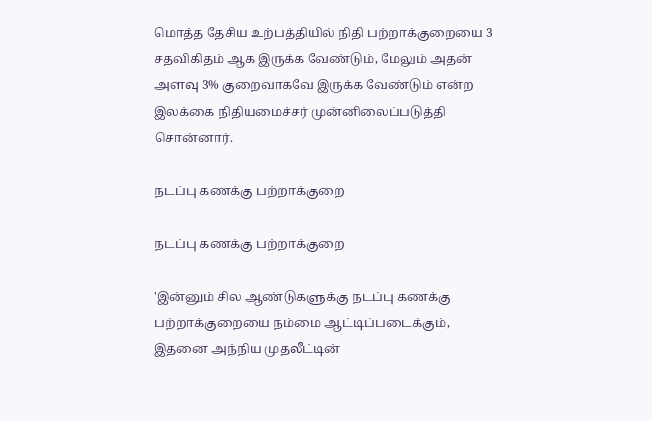மொத்த தேசிய உற்பத்தியில் நிதி பற்றாக்குறையை 3 சதவிகிதம் ஆக இருக்க வேண்டும், மேலும் அதன் அளவு 3% குறைவாகவே இருக்க வேண்டும் என்ற இலக்கை நிதியமைச்சர் முன்னிலைப்படுத்தி சொன்னார்.

நடப்பு கணக்கு பற்றாக்குறை

நடப்பு கணக்கு பற்றாக்குறை

'இன்னும் சில ஆண்டுகளுக்கு நடப்பு கணக்கு பற்றாக்குறையை நம்மை ஆட்டிப்படைக்கும், இதனை அந்நிய முதலீட்டின்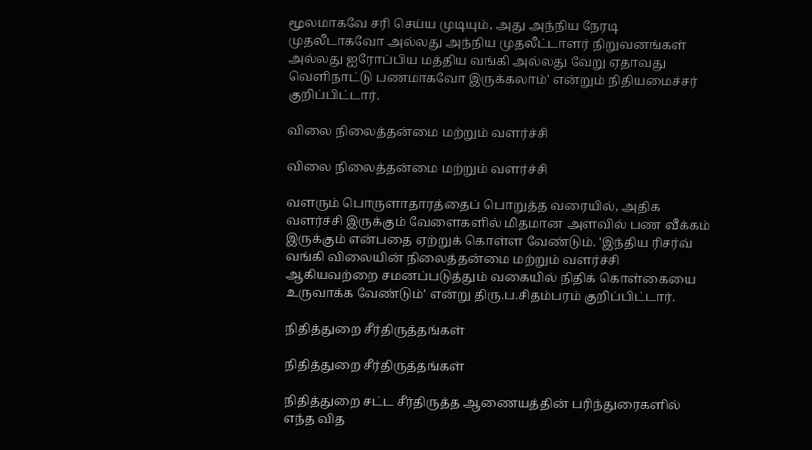மூலமாகவே சரி செய்ய முடியும், அது அந்நிய நேரடி முதலீடாகவோ அல்லது அந்நிய முதலீட்டாளர் நிறுவனங்கள் அல்லது ஐரோப்பிய மத்திய வங்கி அல்லது வேறு ஏதாவது வெளிநாட்டு பணமாகவோ இருக்கலாம்' என்றும் நிதியமைச்சர் குறிப்பிட்டார்.

விலை நிலைத்தன்மை மற்றும் வளர்ச்சி

விலை நிலைத்தன்மை மற்றும் வளர்ச்சி

வளரும் பொருளாதாரத்தைப் பொறுத்த வரையில், அதிக வளர்ச்சி இருக்கும் வேளைகளில் மிதமான அளவில் பண வீக்கம் இருக்கும் என்பதை ஏற்றுக் கொள்ள வேண்டும். 'இந்திய ரிசர்வ் வங்கி விலையின் நிலைத்தன்மை மற்றும் வளர்ச்சி ஆகியவற்றை சமனப்படுத்தும் வகையில் நிதிக் கொள்கையை உருவாக்க வேண்டும்' என்று திரு.ப.சிதம்பரம் குறிப்பிட்டார்.

நிதித்துறை சீர்திருத்தங்கள்

நிதித்துறை சீர்திருத்தங்கள்

நிதித்துறை சட்ட சீர்திருத்த ஆணையத்தின் பரிந்துரைகளில் எந்த வித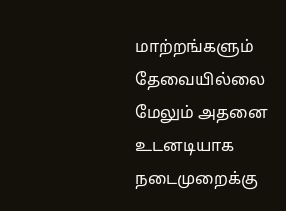மாற்றங்களும் தேவையில்லை மேலும் அதனை உடனடியாக நடைமுறைக்கு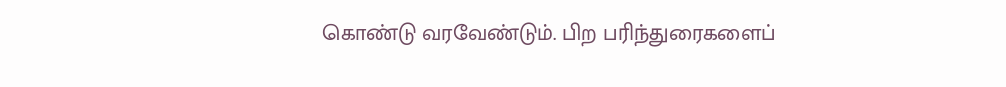கொண்டு வரவேண்டும். பிற பரிந்துரைகளைப்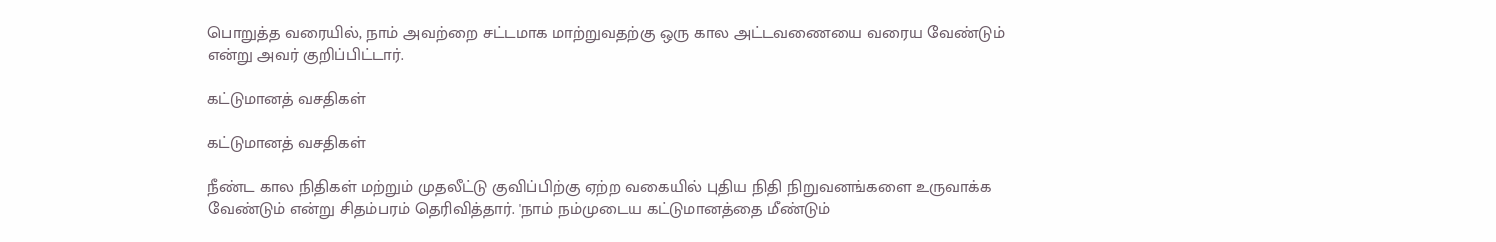பொறுத்த வரையில், நாம் அவற்றை சட்டமாக மாற்றுவதற்கு ஒரு கால அட்டவணையை வரைய வேண்டும் என்று அவர் குறிப்பிட்டார்.

கட்டுமானத் வசதிகள்

கட்டுமானத் வசதிகள்

நீண்ட கால நிதிகள் மற்றும் முதலீட்டு குவிப்பிற்கு ஏற்ற வகையில் புதிய நிதி நிறுவனங்களை உருவாக்க வேண்டும் என்று சிதம்பரம் தெரிவித்தார். 'நாம் நம்முடைய கட்டுமானத்தை மீண்டும்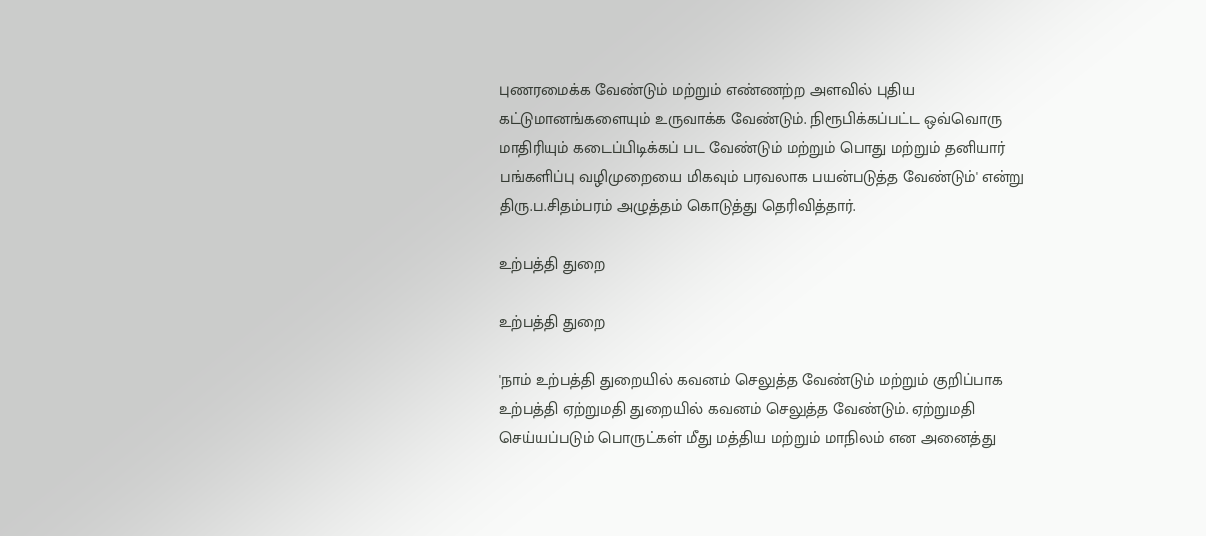புணரமைக்க வேண்டும் மற்றும் எண்ணற்ற அளவில் புதிய கட்டுமானங்களையும் உருவாக்க வேண்டும். நிரூபிக்கப்பட்ட ஒவ்வொரு மாதிரியும் கடைப்பிடிக்கப் பட வேண்டும் மற்றும் பொது மற்றும் தனியார் பங்களிப்பு வழிமுறையை மிகவும் பரவலாக பயன்படுத்த வேண்டும்' என்று திரு.ப.சிதம்பரம் அழுத்தம் கொடுத்து தெரிவித்தார்.

உற்பத்தி துறை

உற்பத்தி துறை

'நாம் உற்பத்தி துறையில் கவனம் செலுத்த வேண்டும் மற்றும் குறிப்பாக உற்பத்தி ஏற்றுமதி துறையில் கவனம் செலுத்த வேண்டும். ஏற்றுமதி செய்யப்படும் பொருட்கள் மீது மத்திய மற்றும் மாநிலம் என அனைத்து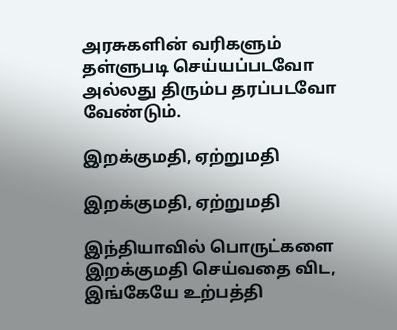அரசுகளின் வரிகளும் தள்ளுபடி செய்யப்படவோ அல்லது திரும்ப தரப்படவோ வேண்டும்.

இறக்குமதி, ஏற்றுமதி

இறக்குமதி, ஏற்றுமதி

இந்தியாவில் பொருட்களை இறக்குமதி செய்வதை விட, இங்கேயே உற்பத்தி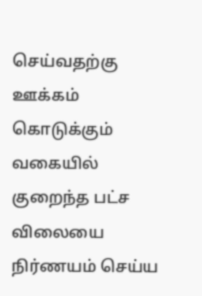செய்வதற்கு ஊக்கம் கொடுக்கும் வகையில் குறைந்த பட்ச விலையை நிர்ணயம் செய்ய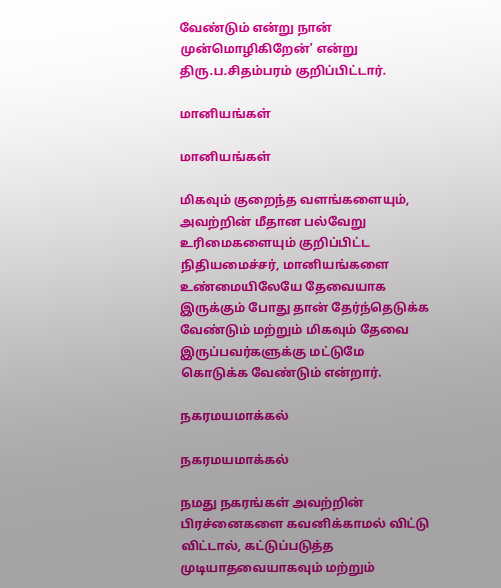வேண்டும் என்று நான் முன்மொழிகிறேன்' என்று திரு.ப.சிதம்பரம் குறிப்பிட்டார்.

மானியங்கள்

மானியங்கள்

மிகவும் குறைந்த வளங்களையும், அவற்றின் மீதான பல்வேறு உரிமைகளையும் குறிப்பிட்ட நிதியமைச்சர், மானியங்களை உண்மையிலேயே தேவையாக இருக்கும் போது தான் தேர்ந்தெடுக்க வேண்டும் மற்றும் மிகவும் தேவை இருப்பவர்களுக்கு மட்டுமே கொடுக்க வேண்டும் என்றார்.

நகரமயமாக்கல்

நகரமயமாக்கல்

நமது நகரங்கள் அவற்றின் பிரச்னைகளை கவனிக்காமல் விட்டு விட்டால், கட்டுப்படுத்த முடியாதவையாகவும் மற்றும்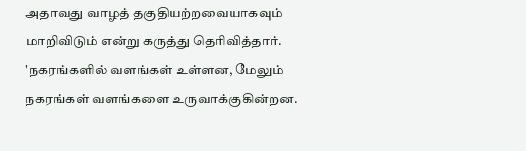அதாவது வாழத் தகுதியற்றவையாகவும் மாறிவிடும் என்று கருத்து தெரிவித்தார். 'நகரங்களில் வளங்கள் உள்ளன, மேலும் நகரங்கள் வளங்களை உருவாக்குகின்றன.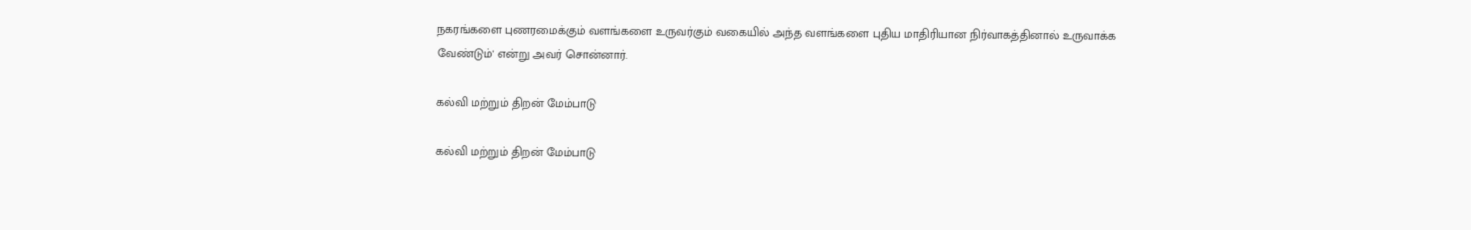நகரங்களை புணரமைக்கும் வளங்களை உருவர்கும் வகையில் அந்த வளங்களை புதிய மாதிரியான நிர்வாகத்தினால் உருவாக்க வேண்டும்' என்று அவர் சொன்னார்.

கல்வி மற்றும் திறன் மேம்பாடு

கல்வி மற்றும் திறன் மேம்பாடு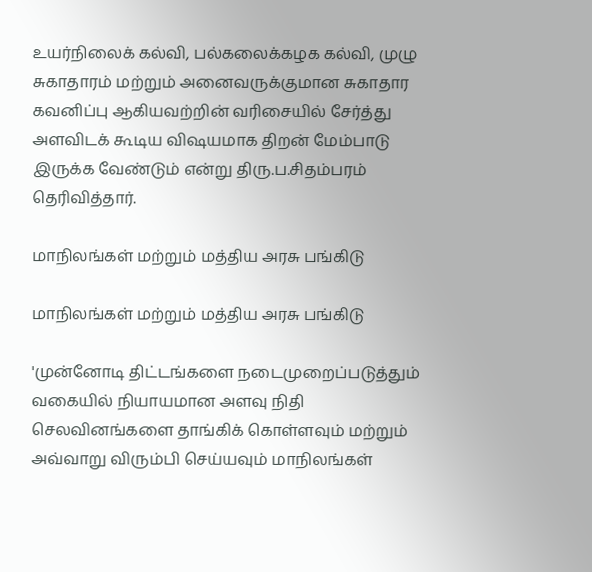உயர்நிலைக் கல்வி, பல்கலைக்கழக கல்வி, முழு சுகாதாரம் மற்றும் அனைவருக்குமான சுகாதார கவனிப்பு ஆகியவற்றின் வரிசையில் சேர்த்து அளவிடக் கூடிய விஷயமாக திறன் மேம்பாடு இருக்க வேண்டும் என்று திரு.ப.சிதம்பரம் தெரிவித்தார்.

மாநிலங்கள் மற்றும் மத்திய அரசு பங்கிடு

மாநிலங்கள் மற்றும் மத்திய அரசு பங்கிடு

'முன்னோடி திட்டங்களை நடைமுறைப்படுத்தும் வகையில் நியாயமான அளவு நிதி செலவினங்களை தாங்கிக் கொள்ளவும் மற்றும் அவ்வாறு விரும்பி செய்யவும் மாநிலங்கள்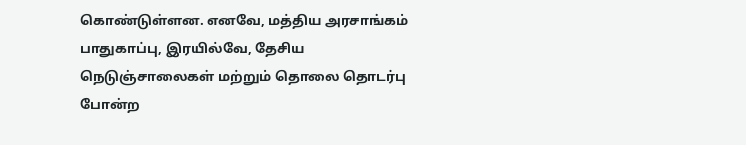கொண்டுள்ளன. எனவே, மத்திய அரசாங்கம் பாதுகாப்பு, இரயில்வே, தேசிய நெடுஞ்சாலைகள் மற்றும் தொலை தொடர்பு போன்ற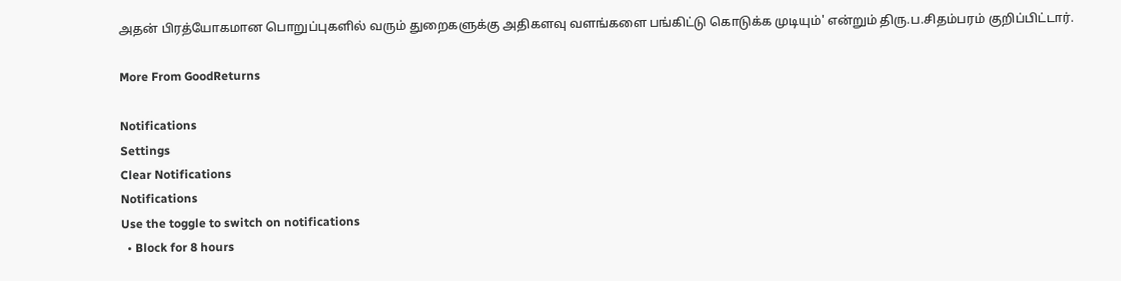அதன் பிரத்யோகமான பொறுப்புகளில் வரும் துறைகளுக்கு அதிகளவு வளங்களை பங்கிட்டு கொடுக்க முடியும்' என்றும் திரு.ப.சிதம்பரம் குறிப்பிட்டார்.

More From GoodReturns

Notifications
Settings
Clear Notifications
Notifications
Use the toggle to switch on notifications
  • Block for 8 hours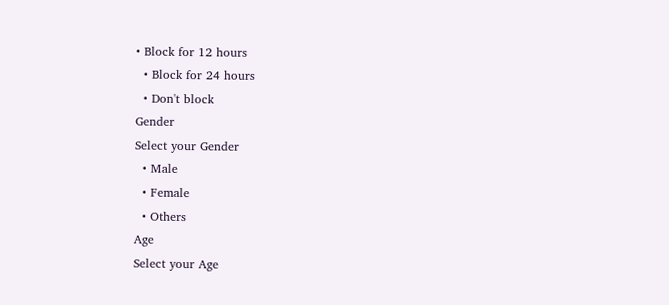• Block for 12 hours
  • Block for 24 hours
  • Don't block
Gender
Select your Gender
  • Male
  • Female
  • Others
Age
Select your Age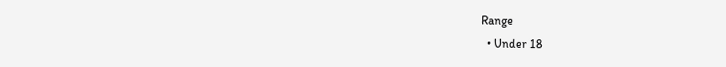Range
  • Under 18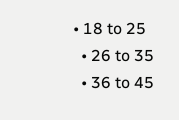• 18 to 25
  • 26 to 35
  • 36 to 45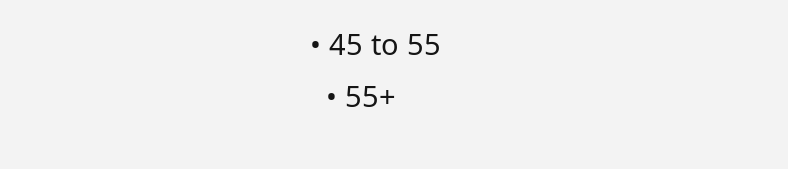• 45 to 55
  • 55+